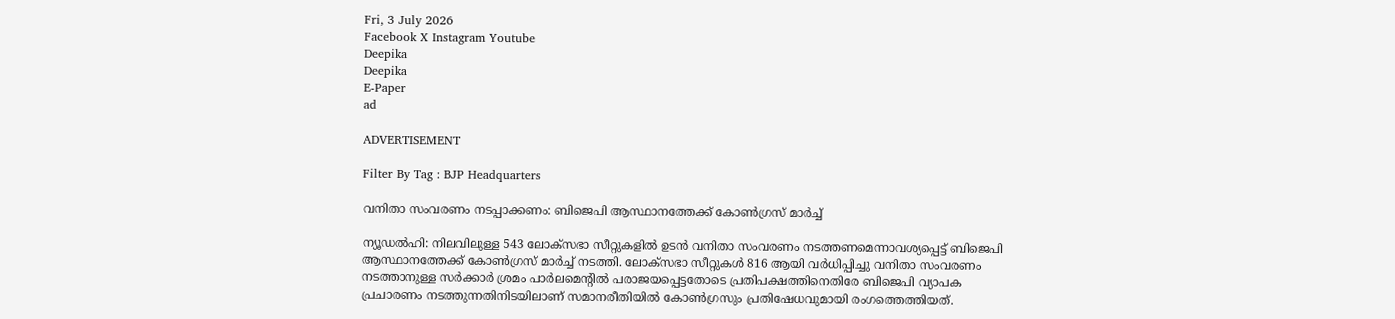Fri, 3 July 2026
Facebook X Instagram Youtube
Deepika
Deepika
E-Paper
ad

ADVERTISEMENT

Filter By Tag : BJP Headquarters

വനിതാ സംവരണം നടപ്പാക്കണം: ബിജെപി ആസ്ഥാനത്തേക്ക് കോണ്‍ഗ്രസ് മാർച്ച്

ന്യൂഡൽഹി: നിലവിലുള്ള 543 ലോക്സഭാ സീറ്റുകളിൽ ഉടൻ വനിതാ സംവരണം നടത്തണമെന്നാവശ്യപ്പെട്ട് ബിജെപി ആസ്ഥാനത്തേക്ക് കോണ്‍ഗ്രസ് മാർച്ച് നടത്തി. ലോക്സഭാ സീറ്റുകൾ 816 ആയി വർധിപ്പിച്ചു വനിതാ സംവരണം നടത്താനുള്ള സർക്കാർ ശ്രമം പാർലമെന്‍റിൽ പരാജയപ്പെട്ടതോടെ പ്രതിപക്ഷത്തിനെതിരേ ബിജെപി വ്യാപക പ്രചാരണം നടത്തുന്നതിനിടയിലാണ് സമാനരീതിയിൽ കോണ്‍ഗ്രസും പ്രതിഷേധവുമായി രംഗത്തെത്തിയത്.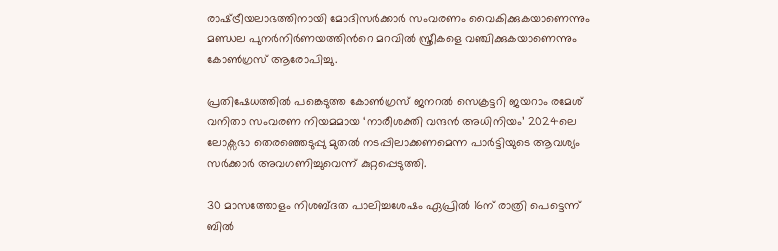രാഷ്‌ട്രീയലാഭത്തിനായി മോദിസർക്കാർ സംവരണം വൈകിക്കുകയാണെന്നും മണ്ഡല പുനർനിർണയത്തിന്‍റെ മറവിൽ സ്ത്രീകളെ വഞ്ചിക്കുകയാണെന്നും കോണ്‍ഗ്രസ് ആരോപിച്ചു.

പ്രതിഷേധത്തിൽ പങ്കെടുത്ത കോണ്‍ഗ്രസ് ജനറൽ സെക്രട്ടറി ജയറാം രമേശ് വനിതാ സംവരണ നിയമമായ ‘നാരീശക്തി വന്ദൻ അധിനിയം’ 2024ലെ ലോക്സഭാ തെരഞ്ഞെടുപ്പു മുതൽ നടപ്പിലാക്കണമെന്ന പാർട്ടിയുടെ ആവശ്യം സർക്കാർ അവഗണിച്ചുവെന്ന് കുറ്റപ്പെടുത്തി.

30 മാസത്തോളം നിശബ്‌ദത പാലിച്ചശേഷം ഏപ്രിൽ 16ന് രാത്രി പെട്ടെന്ന് ബിൽ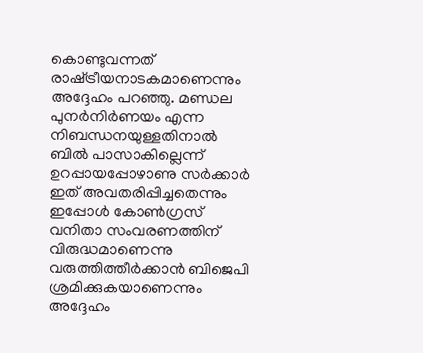കൊണ്ടുവന്നത് രാഷ്‌ട്രീയനാടകമാണെന്നും അദ്ദേഹം പറഞ്ഞു. മണ്ഡല പുനർനിർണയം എന്ന നിബന്ധനയുള്ളതിനാൽ ബിൽ പാസാകില്ലെന്ന് ഉറപ്പായപ്പോഴാണു സർക്കാർ ഇത് അവതരിപ്പിച്ചതെന്നും ഇപ്പോൾ കോണ്‍ഗ്രസ് വനിതാ സംവരണത്തിന് വിരുദ്ധമാണെന്നു വരുത്തിത്തീർക്കാൻ ബിജെപി ശ്രമിക്കുകയാണെന്നും അദ്ദേഹം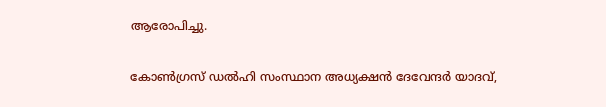ആരോപിച്ചു.

കോണ്‍ഗ്രസ് ഡൽഹി സംസ്ഥാന അധ്യക്ഷൻ ദേവേന്ദർ യാദവ്,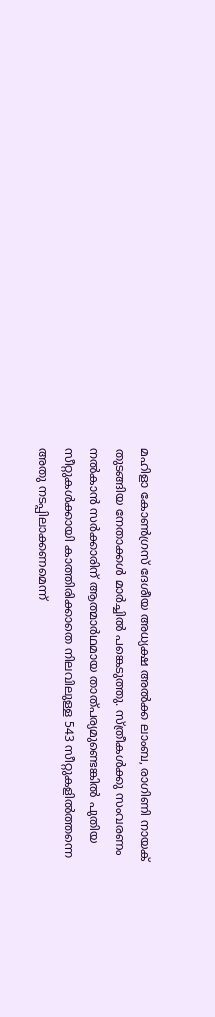മഹിളാ കോണ്‍ഗ്രസ് ദേശീയ അധ്യക്ഷ അൽക്ക ലാംബ, രാഗിണി നായക് തുടങ്ങിയ നേതാക്കൾ മാർച്ചിൽ പങ്കെടുത്തു. സ്ത്രീകൾക്കു സംവരണം നൽകാൻ സർക്കാരിന് ആത്മാർഥമായ താത്പര്യമുണ്ടെങ്കിൽ പുതിയ സീറ്റുകൾക്കായി കാത്തിരിക്കാതെ നിലവിലുള്ള 543 സീറ്റുകളിൽത്തന്നെ അതു നടപ്പിലാക്കണമെന്ന്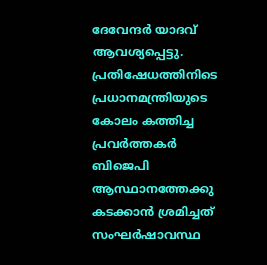ദേവേന്ദർ യാദവ് ആവശ്യപ്പെട്ടു. പ്രതിഷേധത്തിനിടെ പ്രധാനമന്ത്രിയുടെ കോലം കത്തിച്ച പ്രവർത്തകർ ബിജെപി ആസ്ഥാനത്തേക്കു കടക്കാൻ ശ്രമിച്ചത് സംഘർഷാവസ്ഥ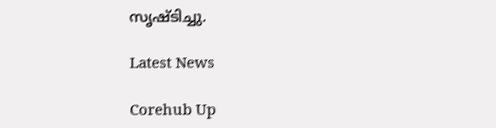സൃഷ്‌ടിച്ചു.

Latest News

Corehub Up